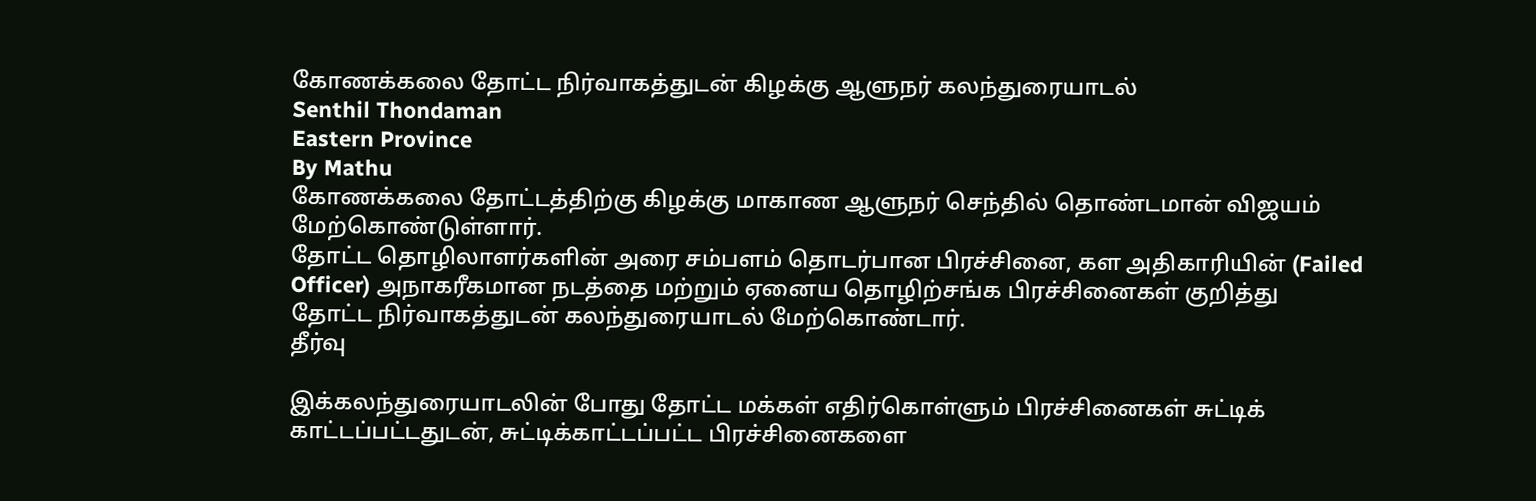கோணக்கலை தோட்ட நிர்வாகத்துடன் கிழக்கு ஆளுநர் கலந்துரையாடல்
Senthil Thondaman
Eastern Province
By Mathu
கோணக்கலை தோட்டத்திற்கு கிழக்கு மாகாண ஆளுநர் செந்தில் தொண்டமான் விஜயம் மேற்கொண்டுள்ளார்.
தோட்ட தொழிலாளர்களின் அரை சம்பளம் தொடர்பான பிரச்சினை, கள அதிகாரியின் (Failed Officer) அநாகரீகமான நடத்தை மற்றும் ஏனைய தொழிற்சங்க பிரச்சினைகள் குறித்து தோட்ட நிர்வாகத்துடன் கலந்துரையாடல் மேற்கொண்டார்.
தீர்வு

இக்கலந்துரையாடலின் போது தோட்ட மக்கள் எதிர்கொள்ளும் பிரச்சினைகள் சுட்டிக் காட்டப்பட்டதுடன், சுட்டிக்காட்டப்பட்ட பிரச்சினைகளை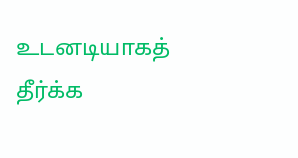உடனடியாகத் தீர்க்க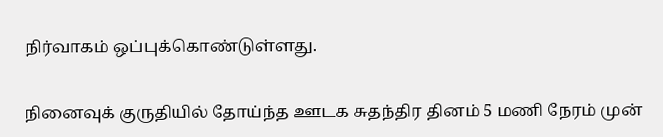நிர்வாகம் ஒப்புக்கொண்டுள்ளது.


நினைவுக் குருதியில் தோய்ந்த ஊடக சுதந்திர தினம் 5 மணி நேரம் முன்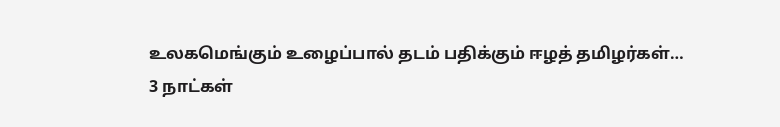உலகமெங்கும் உழைப்பால் தடம் பதிக்கும் ஈழத் தமிழர்கள்…
3 நாட்கள்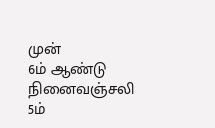முன்
6ம் ஆண்டு நினைவஞ்சலி
5ம்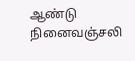ஆண்டு நினைவஞ்சலி